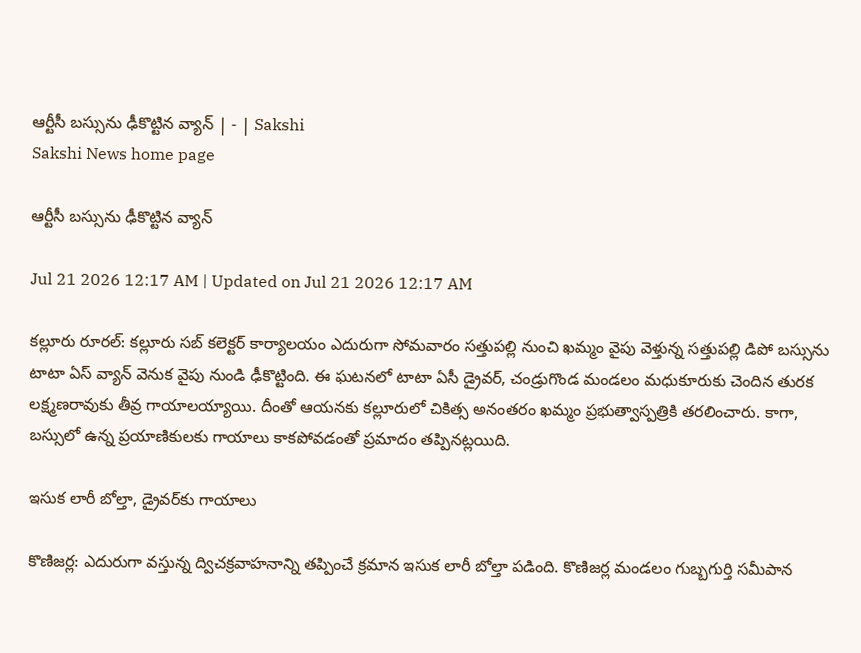ఆర్టీసీ బస్సును ఢీకొట్టిన వ్యాన్‌ | - | Sakshi
Sakshi News home page

ఆర్టీసీ బస్సును ఢీకొట్టిన వ్యాన్‌

Jul 21 2026 12:17 AM | Updated on Jul 21 2026 12:17 AM

కల్లూరు రూరల్‌: కల్లూరు సబ్‌ కలెక్టర్‌ కార్యాలయం ఎదురుగా సోమవారం సత్తుపల్లి నుంచి ఖమ్మం వైపు వెళ్తున్న సత్తుపల్లి డిపో బస్సును టాటా ఏస్‌ వ్యాన్‌ వెనుక వైపు నుండి ఢీకొట్టింది. ఈ ఘటనలో టాటా ఏసీ డ్రైవర్‌, చండ్రుగొండ మండలం మధుకూరుకు చెందిన తురక లక్ష్మణరావుకు తీవ్ర గాయాలయ్యాయి. దీంతో ఆయనకు కల్లూరులో చికిత్స అనంతరం ఖమ్మం ప్రభుత్వాస్పత్రికి తరలించారు. కాగా, బస్సులో ఉన్న ప్రయాణికులకు గాయాలు కాకపోవడంతో ప్రమాదం తప్పినట్లయిది.

ఇసుక లారీ బోల్తా, డ్రైవర్‌కు గాయాలు

కొణిజర్ల: ఎదురుగా వస్తున్న ద్విచక్రవాహనాన్ని తప్పించే క్రమాన ఇసుక లారీ బోల్తా పడింది. కొణిజర్ల మండలం గుబ్బగుర్తి సమీపాన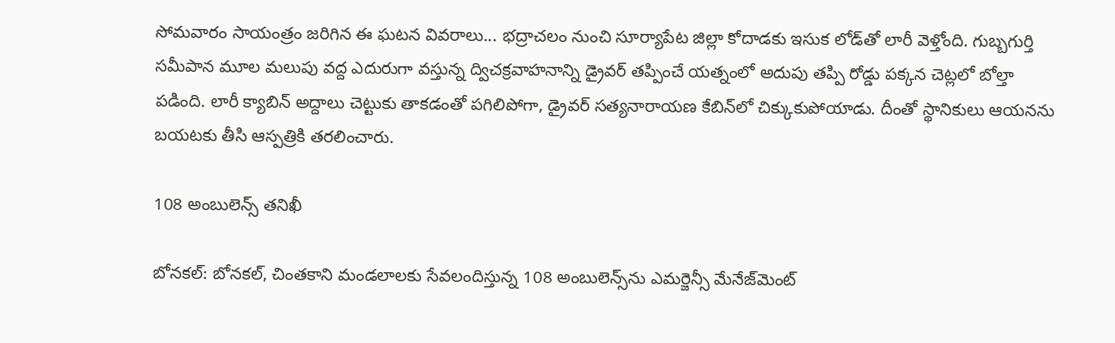సోమవారం సాయంత్రం జరిగిన ఈ ఘటన వివరాలు... భద్రాచలం నుంచి సూర్యాపేట జిల్లా కోదాడకు ఇసుక లోడ్‌తో లారీ వెళ్తోంది. గుబ్బగుర్తి సమీపాన మూల మలుపు వద్ద ఎదురుగా వస్తున్న ద్విచక్రవాహనాన్ని డ్రైవర్‌ తప్పించే యత్నంలో అదుపు తప్పి రోడ్డు పక్కన చెట్లలో బోల్తా పడింది. లారీ క్యాబిన్‌ అద్దాలు చెట్టుకు తాకడంతో పగిలిపోగా, డ్రైవర్‌ సత్యనారాయణ కేబిన్‌లో చిక్కుకుపోయాడు. దీంతో స్థానికులు ఆయనను బయటకు తీసి ఆస్పత్రికి తరలించారు.

108 అంబులెన్స్‌ తనిఖీ

బోనకల్‌: బోనకల్‌, చింతకాని మండలాలకు సేవలందిస్తున్న 108 అంబులెన్స్‌ను ఎమర్జెన్సీ మేనేజ్‌మెంట్‌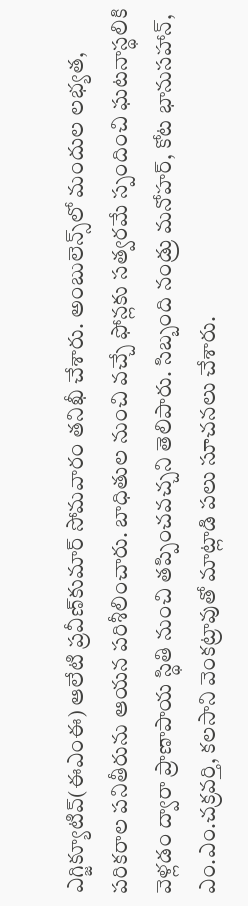ఎగ్జిక్యూటివ్‌(ఈఎంఈ) ఆలేటి ప్రవీణ్‌కుమార్‌ సోమవారం తనిఖీ చేశారు. అంబులెన్స్‌లో మందుల లభ్యత, పరికరాల పనితీరును ఆయన పరిశీలించారు. బాధితుల నుంచి వచ్చే ఫోన్లకు సత్వరమే స్పందించి ఘటనాస్థలికి వెళ్లడం ద్వారా ప్రాణాపాయ స్థితి నుంచి తప్పించవచ్చని తెలిపారు. సిబ్బంది నండ్రు మనోహర్‌, కోట భానుసహాన్‌, ఎం.ఎం.చక్రవర్తి, కలసాని వెంకట్రావుతో మాట్లాడి పలు సూచనలు చేశారు.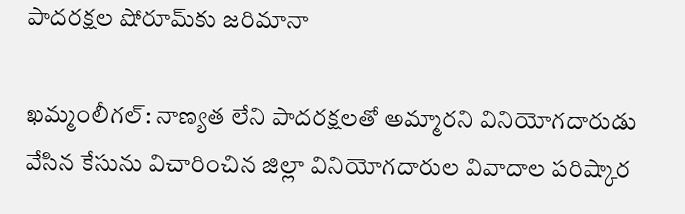పాదరక్షల షోరూమ్‌కు జరిమానా

ఖమ్మంలీగల్‌: నాణ్యత లేని పాదరక్షలతో అమ్మారని వినియోగదారుడు వేసిన కేసును విచారించిన జిల్లా వినియోగదారుల వివాదాల పరిష్కార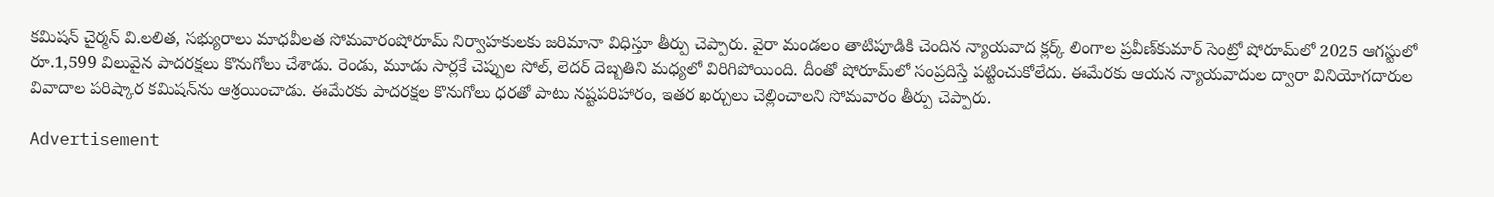కమిషన్‌ చైర్మన్‌ వి.లలిత, సభ్యురాలు మాధవీలత సోమవారంషోరూమ్‌ నిర్వాహకులకు జరిమానా విధిస్తూ తీర్పు చెప్పారు. వైరా మండలం తాటిపూడికి చెందిన న్యాయవాద క్లర్క్‌ లింగాల ప్రవీణ్‌కుమార్‌ సెంట్రో షోరూమ్‌లో 2025 ఆగస్టులో రూ.1,599 విలువైన పాదరక్షలు కొనుగోలు చేశాడు. రెండు, మూడు సార్లకే చెప్పుల సోల్‌, లెదర్‌ దెబ్బతిని మధ్యలో విరిగిపోయింది. దీంతో షోరూమ్‌లో సంప్రదిస్తే పట్టించుకోలేదు. ఈమేరకు ఆయన న్యాయవాదుల ద్వారా వినియోగదారుల వివాదాల పరిష్కార కమిషన్‌ను ఆశ్రయించాడు. ఈమేరకు పాదరక్షల కొనుగోలు ధరతో పాటు నష్టపరిహారం, ఇతర ఖర్చులు చెల్లించాలని సోమవారం తీర్పు చెప్పారు.

Advertisement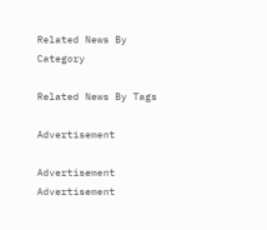Related News By Category

Related News By Tags

Advertisement

Advertisement
Advertisement